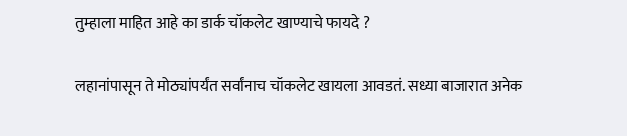तुम्हाला माहित आहे का डार्क चॉकलेट खाण्याचे फायदे ?

लहानांपासून ते मोठ्यांपर्यंत सर्वांनाच चॉकलेट खायला आवडतं. सध्या बाजारात अनेक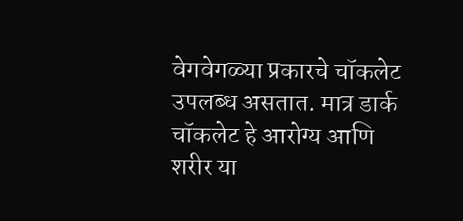वेगवेगळ्या प्रकारचे चॉकलेट उपलब्ध असतात. मात्र डार्क चॉकलेट हे आरोग्य आणि शरीर या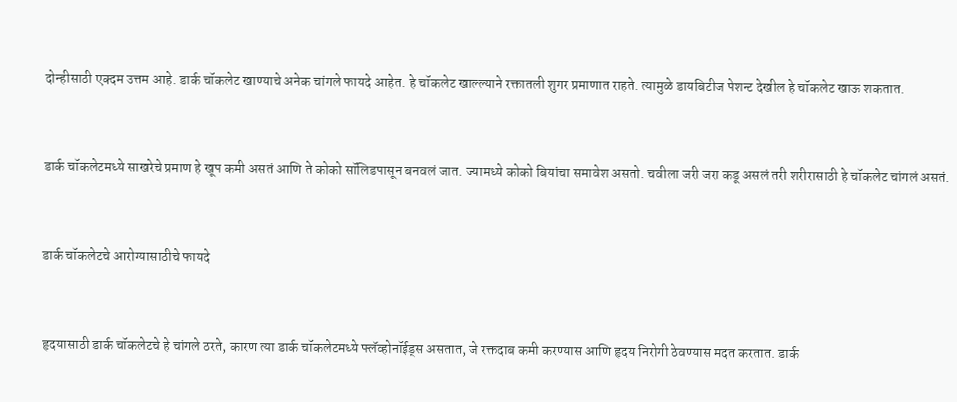दोन्हीसाठी एक्दम उत्तम आहे. डार्क चॉकलेट खाण्याचे अनेक चांगले फायदे आहेत. हे चॉकलेट खाल्ल्याने रक्तातली शुगर प्रमाणात राहते. त्यामुळे डायबिटीज पेशन्ट देखील हे चॉकलेट खाऊ शकतात.


डार्क चॉकलेटमध्ये साखरेचे प्रमाण हे खूप कमी असतं आणि ते कोको सॉलिडपासून बनवलं जात. ज्यामध्ये कोको बियांचा समावेश असतो. चवीला जरी जरा कडू असलं तरी शरीरासाठी हे चॉकलेट चांगलं असतं.


डार्क चॉकलेटचे आरोग्यासाठीचे फायदे


हृदयासाठी डार्क चॉकलेटचे हे चांगले ठरते, कारण त्या डार्क चॉकलेटमध्ये फ्लॅव्होनॉईड्स असतात, जे रक्तदाब कमी करण्यास आणि हृदय निरोगी ठेवण्यास मदत करतात. डार्क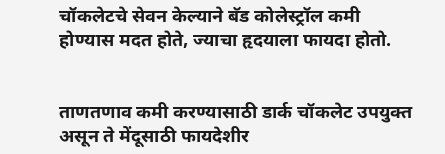चॉकलेटचे सेवन केल्याने बॅड कोलेस्ट्रॉल कमी होण्यास मदत होते, ज्याचा हृदयाला फायदा होतो.


ताणतणाव कमी करण्यासाठी डार्क चॉकलेट उपयुक्त असून ते मेंदूसाठी फायदेशीर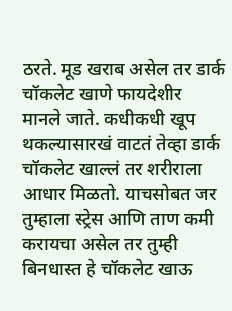ठरते. मूड खराब असेल तर डार्क चॉकलेट खाणे फायदेशीर मानले जाते. कधीकधी खूप थकल्यासारखं वाटतं तेव्हा डार्क चॉकलेट खाल्लं तर शरीराला आधार मिळतो. याचसोबत जर तुम्हाला स्ट्रेस आणि ताण कमी करायचा असेल तर तुम्ही बिनधास्त हे चॉकलेट खाऊ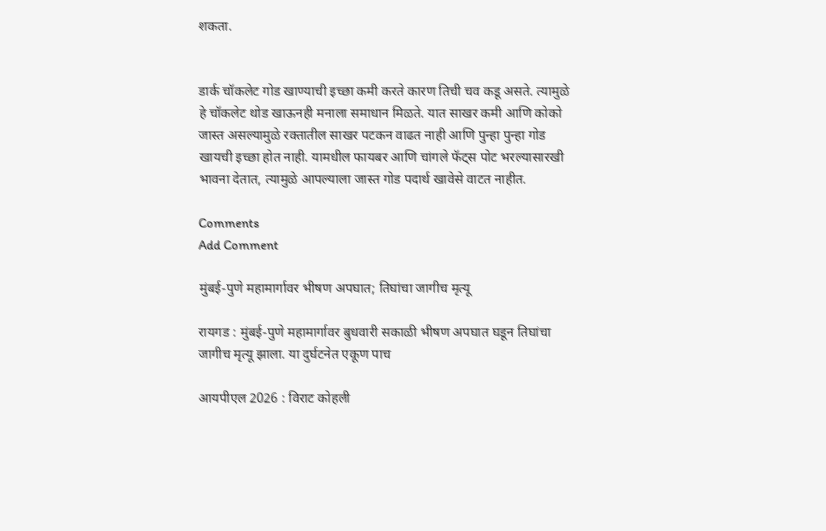शकता.


डार्क चॉकलेट गोड खाण्याची इच्छा कमी करते कारण तिची चव कडू असते. त्यामुळे हे चॉकलेट थोड खाऊनही मनाला समाधान मिळते. यात साखर कमी आणि कोको जास्त असल्यामुळे रक्तातील साखर पटकन वाढत नाही आणि पुन्हा पुन्हा गोड खायची इच्छा होत नाही. यामधील फायबर आणि चांगले फॅट्स पोट भरल्यासारखी भावना देतात, त्यामुळे आपल्याला जास्त गोड पदार्थ खावेसे वाटत नाहीत.

Comments
Add Comment

मुंबई-पुणे महामार्गावर भीषण अपघात; तिघांचा जागीच मृत्यू

रायगड : मुंबई-पुणे महामार्गावर बुधवारी सकाळी भीषण अपघात घडून तिघांचा जागीच मृत्यू झाला. या दुर्घटनेत एकूण पाच

आयपीएल 2026 : विराट कोहली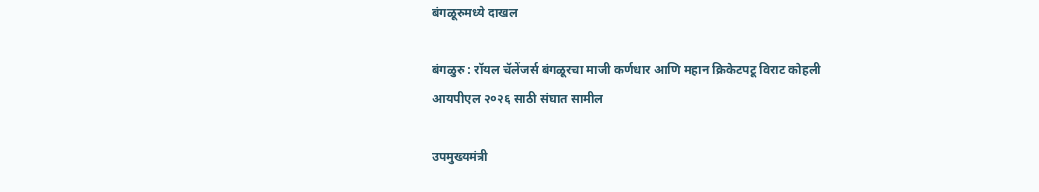बंगळूरुमध्ये दाखल

बंगळुरु : रॉयल चॅलेंजर्स बंगळूरचा माजी कर्णधार आणि महान क्रिकेटपटू विराट कोहली आयपीएल २०२६ साठी संघात सामील

उपमुख्यमंत्री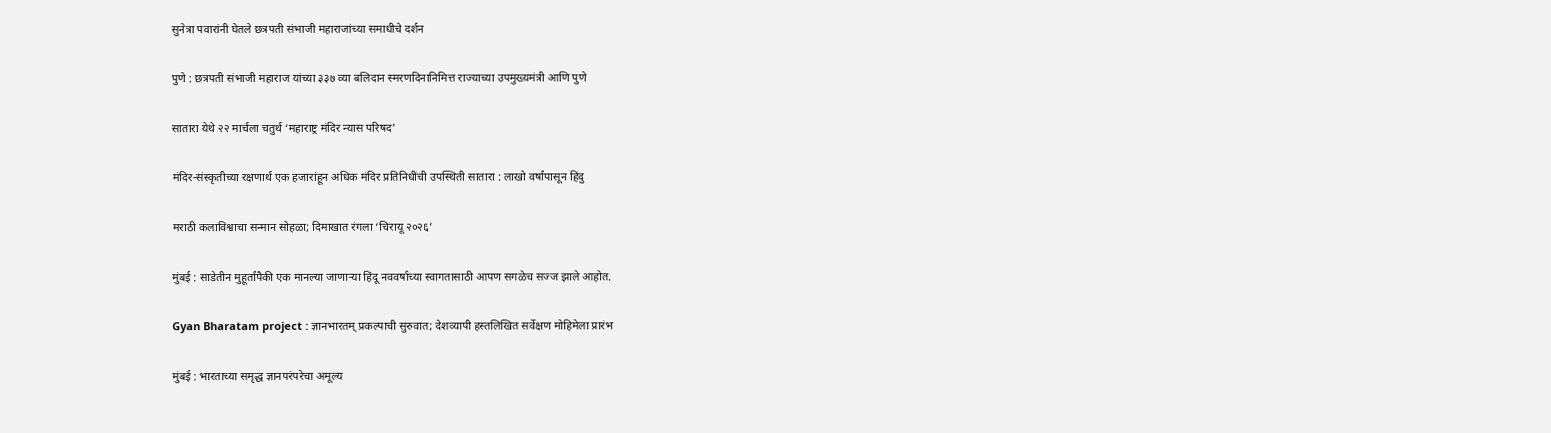सुनेत्रा पवारांनी घेतले छत्रपती संभाजी महाराजांच्या समाधीचे दर्शन

पुणे : छत्रपती संभाजी महाराज यांच्या ३३७ व्या बलिदान स्मरणदिनानिमित्त राज्याच्या उपमुख्यमंत्री आणि पुणे

सातारा येथे २२ मार्चला चतुर्थ ‘महाराष्ट्र मंदिर न्यास परिषद'

मंदिर-संस्कृतीच्या रक्षणार्थ एक हजारांहून अधिक मंदिर प्रतिनिधींची उपस्थिती सातारा : लाखो वर्षांपासून हिंदु

मराठी कलाविश्वाचा सन्मान सोहळा; दिमाखात रंगला ‘चिरायू २०२६’

मुंबई : साडेतीन मुहूर्तांपैकी एक मानल्या जाणाऱ्या हिंदू नववर्षाच्या स्वागतासाठी आपण सगळेच सज्ज झाले आहोत.

Gyan Bharatam project : ज्ञानभारतम् प्रकल्पाची सुरुवात; देशव्यापी हस्तलिखित सर्वेक्षण मोहिमेला प्रारंभ

मुंबई : भारताच्या समृद्ध ज्ञानपरंपरेचा अमूल्य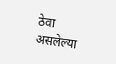ठेवा असलेल्या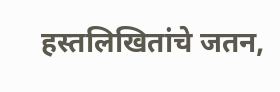हस्तलिखितांचे जतन,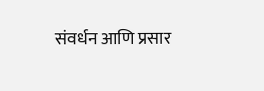संवर्धन आणि प्रसार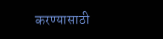करण्यासाठी